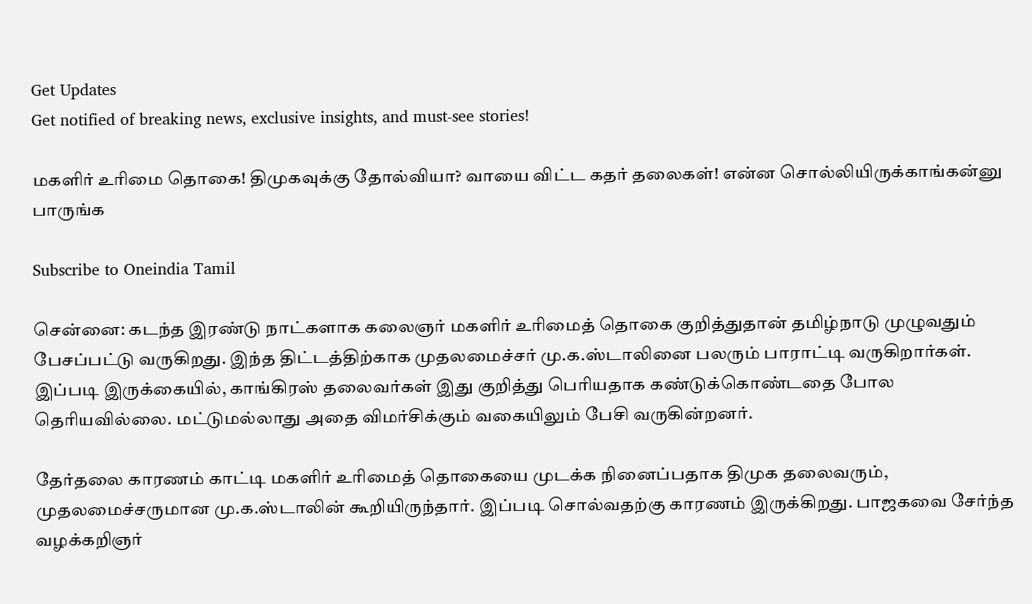Get Updates
Get notified of breaking news, exclusive insights, and must-see stories!

மகளிர் உரிமை தொகை! திமுகவுக்கு தோல்வியா? வாயை விட்ட கதர் தலைகள்! என்ன சொல்லியிருக்காங்கன்னு பாருங்க

Subscribe to Oneindia Tamil

சென்னை: கடந்த இரண்டு நாட்களாக கலைஞர் மகளிர் உரிமைத் தொகை குறித்துதான் தமிழ்நாடு முழுவதும் பேசப்பட்டு வருகிறது. இந்த திட்டத்திற்காக முதலமைச்சர் மு.க.ஸ்டாலினை பலரும் பாராட்டி வருகிறார்கள். இப்படி இருக்கையில், காங்கிரஸ் தலைவர்கள் இது குறித்து பெரியதாக கண்டுக்கொண்டதை போல தெரியவில்லை. மட்டுமல்லாது அதை விமர்சிக்கும் வகையிலும் பேசி வருகின்றனர்.

தேர்தலை காரணம் காட்டி மகளிர் உரிமைத் தொகையை முடக்க நினைப்பதாக திமுக தலைவரும், முதலமைச்சருமான மு.க.ஸ்டாலின் கூறியிருந்தார். இப்படி சொல்வதற்கு காரணம் இருக்கிறது. பாஜகவை சேர்ந்த வழக்கறிஞர்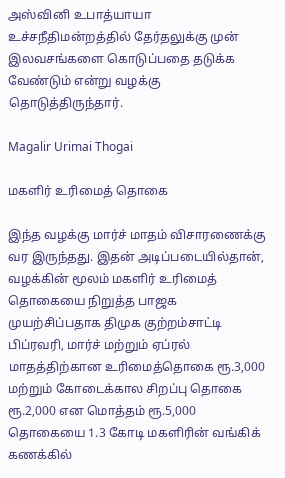அஸ்வினி உபாத்யாயா உச்சநீதிமன்றத்தில் தேர்தலுக்கு முன் இலவசங்களை கொடுப்பதை தடுக்க வேண்டும் என்று வழக்கு தொடுத்திருந்தார்.

Magalir Urimai Thogai

மகளிர் உரிமைத் தொகை

இந்த வழக்கு மார்ச் மாதம் விசாரணைக்கு வர இருந்தது. இதன் அடிப்படையில்தான், வழக்கின் மூலம் மகளிர் உரிமைத் தொகையை நிறுத்த பாஜக முயற்சிப்பதாக திமுக குற்றம்சாட்டி பிப்ரவரி, மார்ச் மற்றும் ஏப்ரல் மாதத்திற்கான உரிமைத்தொகை ரூ.3,000 மற்றும் கோடைக்கால சிறப்பு தொகை ரூ.2,000 என மொத்தம் ரூ.5,000 தொகையை 1.3 கோடி மகளிரின் வங்கிக் கணக்கில்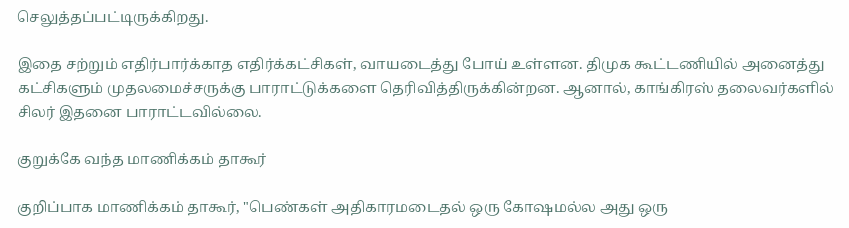செலுத்தப்பட்டிருக்கிறது.

இதை சற்றும் எதிர்பார்க்காத எதிர்க்கட்சிகள், வாயடைத்து போய் உள்ளன. திமுக கூட்டணியில் அனைத்து கட்சிகளும் முதலமைச்சருக்கு பாராட்டுக்களை தெரிவித்திருக்கின்றன. ஆனால், காங்கிரஸ் தலைவர்களில் சிலர் இதனை பாராட்டவில்லை.

குறுக்கே வந்த மாணிக்கம் தாகூர்

குறிப்பாக மாணிக்கம் தாகூர், "பெண்கள் அதிகாரமடைதல் ஒரு கோஷமல்ல அது ஒரு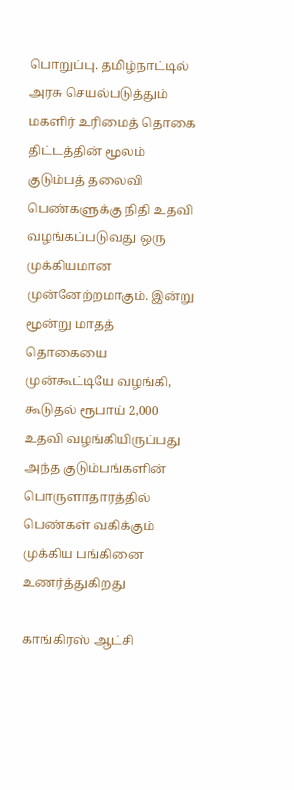பொறுப்பு. தமிழ்நாட்டில் அரசு செயல்படுத்தும் மகளிர் உரிமைத் தொகை திட்டத்தின் மூலம் குடும்பத் தலைவி பெண்களுக்கு நிதி உதவி வழங்கப்படுவது ஒரு முக்கியமான முன்னேற்றமாகும். இன்று மூன்று மாதத் தொகையை முன்கூட்டியே வழங்கி, கூடுதல் ரூபாய் 2,000 உதவி வழங்கியிருப்பது அந்த குடும்பங்களின் பொருளாதாரத்தில் பெண்கள் வகிக்கும் முக்கிய பங்கினை உணர்த்துகிறது

காங்கிரஸ் ஆட்சி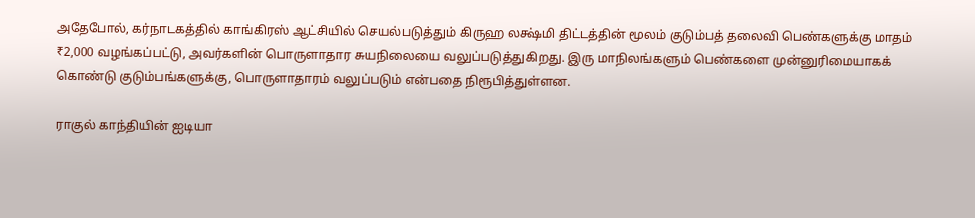அதேபோல், கர்நாடகத்தில் காங்கிரஸ் ஆட்சியில் செயல்படுத்தும் கிருஹ லக்ஷ்மி திட்டத்தின் மூலம் குடும்பத் தலைவி பெண்களுக்கு மாதம் ₹2,000 வழங்கப்பட்டு, அவர்களின் பொருளாதார சுயநிலையை வலுப்படுத்துகிறது. இரு மாநிலங்களும் பெண்களை முன்னுரிமையாகக் கொண்டு குடும்பங்களுக்கு, பொருளாதாரம் வலுப்படும் என்பதை நிரூபித்துள்ளன.

ராகுல் காந்தியின் ஐடியா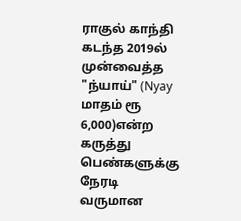ராகுல் காந்தி கடந்த 2019ல் முன்வைத்த "ந்யாய்" (Nyay மாதம் ரூ 6,000)என்ற கருத்து பெண்களுக்கு நேரடி வருமான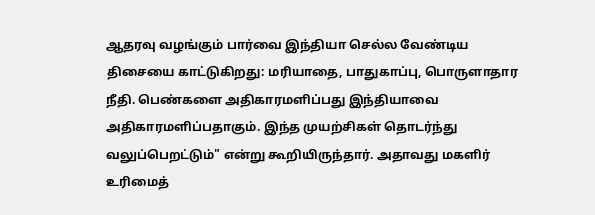ஆதரவு வழங்கும் பார்வை இந்தியா செல்ல வேண்டிய திசையை காட்டுகிறது: மரியாதை, பாதுகாப்பு, பொருளாதார நீதி. பெண்களை அதிகாரமளிப்பது இந்தியாவை அதிகாரமளிப்பதாகும். இந்த முயற்சிகள் தொடர்ந்து வலுப்பெறட்டும்" என்று கூறியிருந்தார். அதாவது மகளிர் உரிமைத்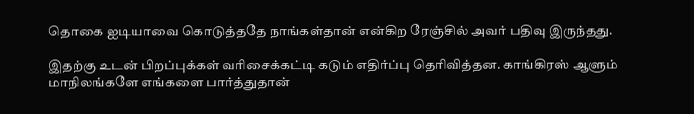தொகை ஐடியாவை கொடுத்ததே நாங்கள்தான் என்கிற ரேஞ்சில் அவர் பதிவு இருந்தது.

இதற்கு உடன் பிறப்புக்கள் வரிசைக்கட்டி கடும் எதிர்ப்பு தெரிவித்தன. காங்கிரஸ் ஆளும் மாநிலங்களே எங்களை பார்த்துதான்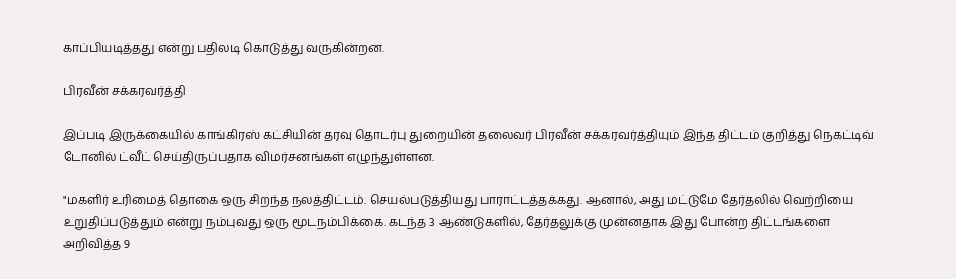காப்பியடித்தது என்று பதிலடி கொடுத்து வருகின்றன.

பிரவீன் சக்கரவர்த்தி

இப்படி இருக்கையில் காங்கிரஸ் கட்சியின் தரவு தொடர்பு துறையின் தலைவர் பிரவீன் சக்கரவர்த்தியும் இந்த திட்டம் குறித்து நெகட்டிவ் டோனில் ட்வீட் செய்திருப்பதாக விமர்சனங்கள் எழுந்துள்ளன.

"மகளிர் உரிமைத் தொகை ஒரு சிறந்த நலத்திட்டம். செயல்படுத்தியது பாராட்டத்தக்கது. ஆனால், அது மட்டுமே தேர்தலில் வெற்றியை உறுதிப்படுத்தும் என்று நம்புவது ஒரு மூடநம்பிக்கை. கடந்த 3 ஆண்டுகளில், தேர்தலுக்கு முன்னதாக இது போன்ற திட்டங்களை அறிவித்த 9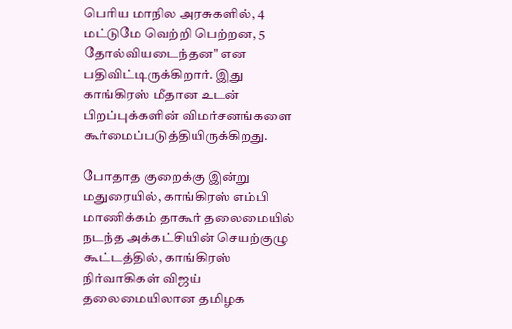பெரிய மாநில அரசுகளில், 4 மட்டுமே வெற்றி பெற்றன, 5 தோல்வியடைந்தன" என பதிவிட்டிருக்கிறார். இது காங்கிரஸ் மீதான உடன் பிறப்புக்களின் விமர்சனங்களை கூர்மைப்படுத்தியிருக்கிறது.

போதாத குறைக்கு இன்று மதுரையில், காங்கிரஸ் எம்பி மாணிக்கம் தாகூர் தலைமையில் நடந்த அக்கட்சியின் செயற்குழு கூட்டத்தில், காங்கிரஸ் நிர்வாகிகள் விஜய் தலைமையிலான தமிழக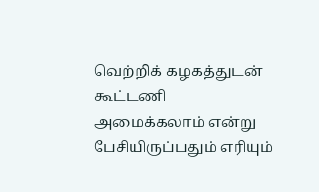வெற்றிக் கழகத்துடன் கூட்டணி அமைக்கலாம் என்று பேசியிருப்பதும் எரியும்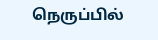நெருப்பில்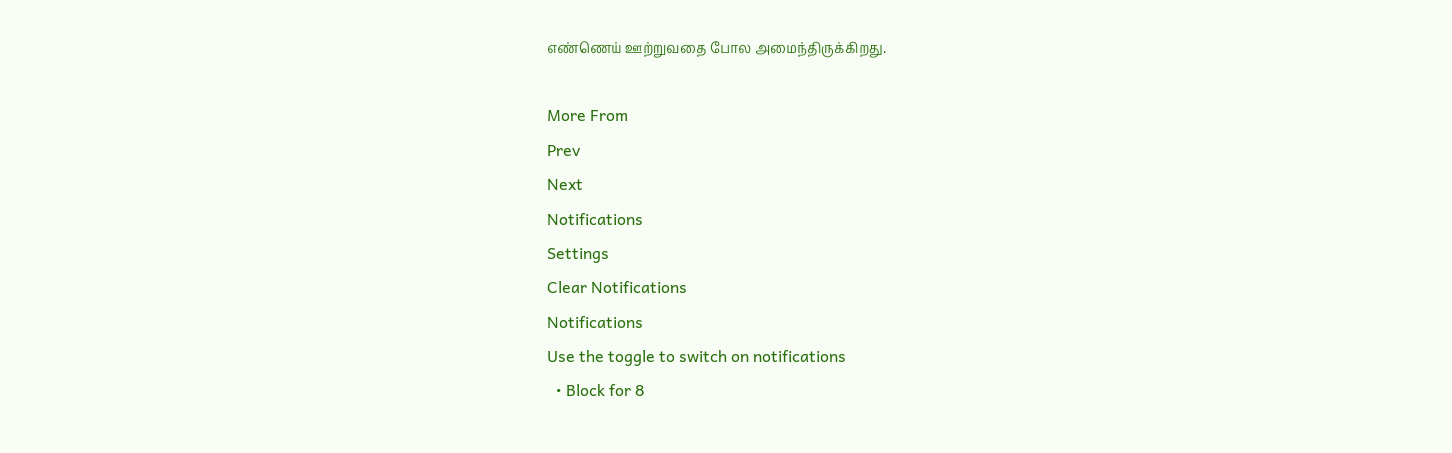எண்ணெய் ஊற்றுவதை போல அமைந்திருக்கிறது.

More From
Prev
Next
Notifications
Settings
Clear Notifications
Notifications
Use the toggle to switch on notifications
  • Block for 8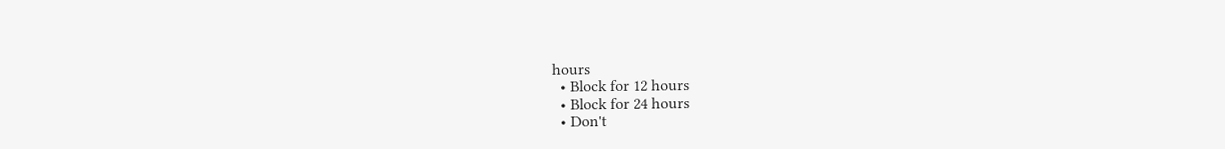hours
  • Block for 12 hours
  • Block for 24 hours
  • Don't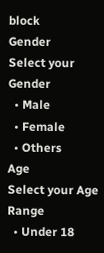block
Gender
Select your Gender
  • Male
  • Female
  • Others
Age
Select your Age Range
  • Under 18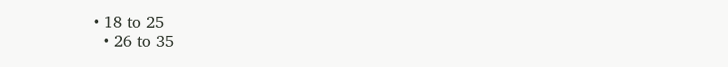• 18 to 25
  • 26 to 35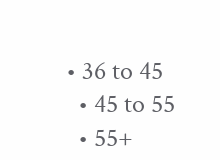• 36 to 45
  • 45 to 55
  • 55+